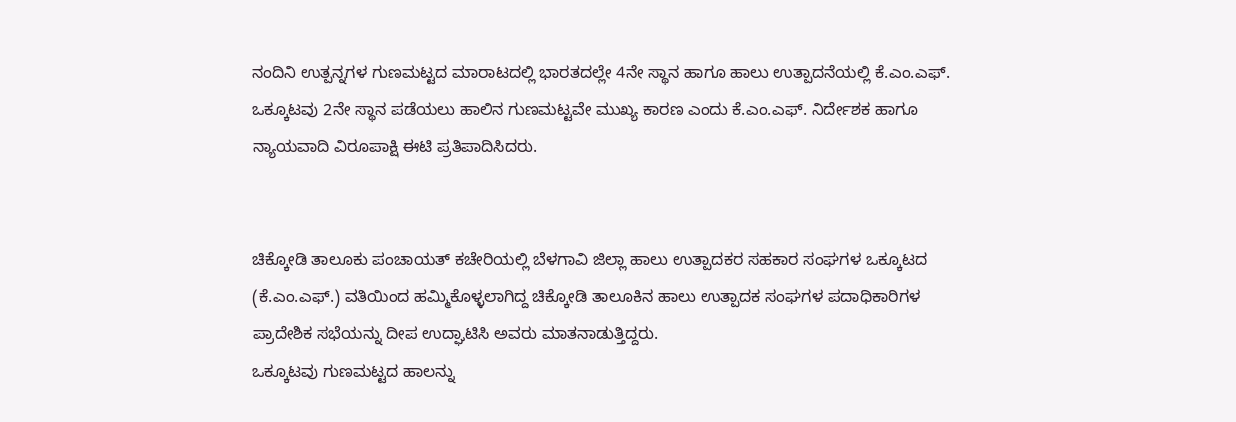ನಂದಿನಿ ಉತ್ಪನ್ನಗಳ ಗುಣಮಟ್ಟದ ಮಾರಾಟದಲ್ಲಿ ಭಾರತದಲ್ಲೇ 4ನೇ ಸ್ಥಾನ ಹಾಗೂ ಹಾಲು ಉತ್ಪಾದನೆಯಲ್ಲಿ ಕೆ.ಎಂ.ಎಫ್. ಒಕ್ಕೂಟವು 2ನೇ ಸ್ಥಾನ ಪಡೆಯಲು ಹಾಲಿನ ಗುಣಮಟ್ಟವೇ ಮುಖ್ಯ ಕಾರಣ ಎಂದು ಕೆ.ಎಂ.ಎಫ್. ನಿರ್ದೇಶಕ ಹಾಗೂ ನ್ಯಾಯವಾದಿ ವಿರೂಪಾಕ್ಷಿ ಈಟಿ ಪ್ರತಿಪಾದಿಸಿದರು.


ಚಿಕ್ಕೋಡಿ ತಾಲೂಕು ಪಂಚಾಯತ್ ಕಚೇರಿಯಲ್ಲಿ ಬೆಳಗಾವಿ ಜಿಲ್ಲಾ ಹಾಲು ಉತ್ಪಾದಕರ ಸಹಕಾರ ಸಂಘಗಳ ಒಕ್ಕೂಟದ (ಕೆ.ಎಂ.ಎಫ್.) ವತಿಯಿಂದ ಹಮ್ಮಿಕೊಳ್ಳಲಾಗಿದ್ದ ಚಿಕ್ಕೋಡಿ ತಾಲೂಕಿನ ಹಾಲು ಉತ್ಪಾದಕ ಸಂಘಗಳ ಪದಾಧಿಕಾರಿಗಳ ಪ್ರಾದೇಶಿಕ ಸಭೆಯನ್ನು ದೀಪ ಉದ್ಘಾಟಿಸಿ ಅವರು ಮಾತನಾಡುತ್ತಿದ್ದರು.
ಒಕ್ಕೂಟವು ಗುಣಮಟ್ಟದ ಹಾಲನ್ನು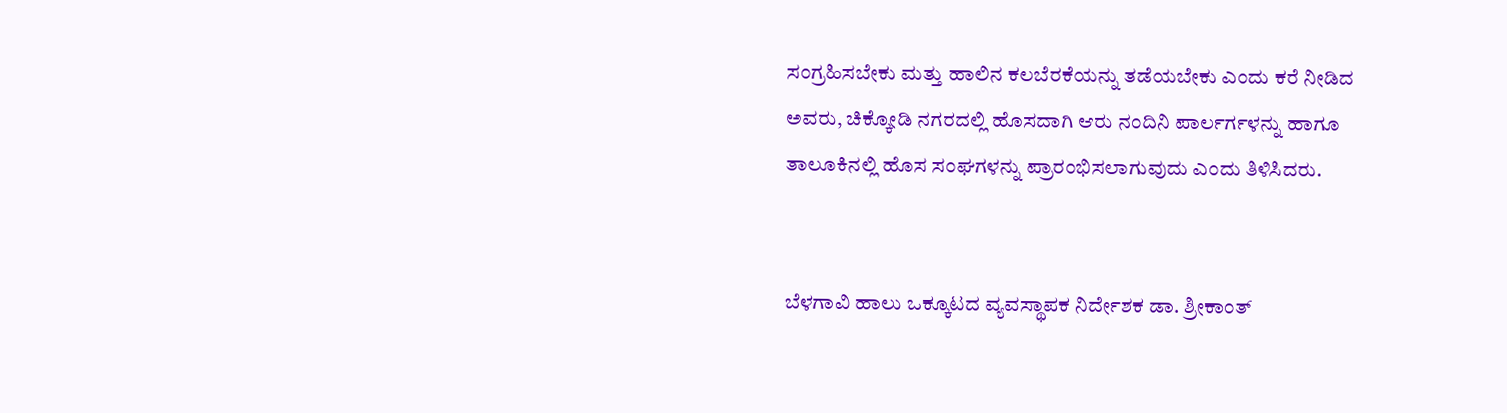ಸಂಗ್ರಹಿಸಬೇಕು ಮತ್ತು ಹಾಲಿನ ಕಲಬೆರಕೆಯನ್ನು ತಡೆಯಬೇಕು ಎಂದು ಕರೆ ನೀಡಿದ ಅವರು, ಚಿಕ್ಕೋಡಿ ನಗರದಲ್ಲಿ ಹೊಸದಾಗಿ ಆರು ನಂದಿನಿ ಪಾರ್ಲರ್ಗಳನ್ನು ಹಾಗೂ ತಾಲೂಕಿನಲ್ಲಿ ಹೊಸ ಸಂಘಗಳನ್ನು ಪ್ರಾರಂಭಿಸಲಾಗುವುದು ಎಂದು ತಿಳಿಸಿದರು.


ಬೆಳಗಾವಿ ಹಾಲು ಒಕ್ಕೂಟದ ವ್ಯವಸ್ಥಾಪಕ ನಿರ್ದೇಶಕ ಡಾ. ಶ್ರೀಕಾಂತ್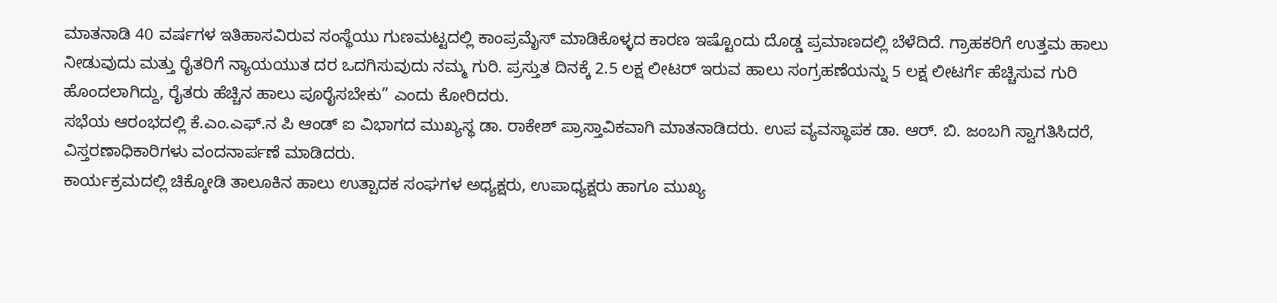ಮಾತನಾಡಿ 40 ವರ್ಷಗಳ ಇತಿಹಾಸವಿರುವ ಸಂಸ್ಥೆಯು ಗುಣಮಟ್ಟದಲ್ಲಿ ಕಾಂಪ್ರಮೈಸ್ ಮಾಡಿಕೊಳ್ಳದ ಕಾರಣ ಇಷ್ಟೊಂದು ದೊಡ್ಡ ಪ್ರಮಾಣದಲ್ಲಿ ಬೆಳೆದಿದೆ. ಗ್ರಾಹಕರಿಗೆ ಉತ್ತಮ ಹಾಲು ನೀಡುವುದು ಮತ್ತು ರೈತರಿಗೆ ನ್ಯಾಯಯುತ ದರ ಒದಗಿಸುವುದು ನಮ್ಮ ಗುರಿ. ಪ್ರಸ್ತುತ ದಿನಕ್ಕೆ 2.5 ಲಕ್ಷ ಲೀಟರ್ ಇರುವ ಹಾಲು ಸಂಗ್ರಹಣೆಯನ್ನು 5 ಲಕ್ಷ ಲೀಟರ್ಗೆ ಹೆಚ್ಚಿಸುವ ಗುರಿ ಹೊಂದಲಾಗಿದ್ದು, ರೈತರು ಹೆಚ್ಚಿನ ಹಾಲು ಪೂರೈಸಬೇಕು” ಎಂದು ಕೋರಿದರು.
ಸಭೆಯ ಆರಂಭದಲ್ಲಿ ಕೆ.ಎಂ.ಎಫ್.ನ ಪಿ ಆಂಡ್ ಐ ವಿಭಾಗದ ಮುಖ್ಯಸ್ಥ ಡಾ. ರಾಕೇಶ್ ಪ್ರಾಸ್ತಾವಿಕವಾಗಿ ಮಾತನಾಡಿದರು. ಉಪ ವ್ಯವಸ್ಥಾಪಕ ಡಾ. ಆರ್. ಬಿ. ಜಂಬಗಿ ಸ್ವಾಗತಿಸಿದರೆ, ವಿಸ್ತರಣಾಧಿಕಾರಿಗಳು ವಂದನಾರ್ಪಣೆ ಮಾಡಿದರು.
ಕಾರ್ಯಕ್ರಮದಲ್ಲಿ ಚಿಕ್ಕೋಡಿ ತಾಲೂಕಿನ ಹಾಲು ಉತ್ಪಾದಕ ಸಂಘಗಳ ಅಧ್ಯಕ್ಷರು, ಉಪಾಧ್ಯಕ್ಷರು ಹಾಗೂ ಮುಖ್ಯ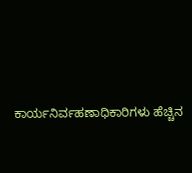ಕಾರ್ಯನಿರ್ವಹಣಾಧಿಕಾರಿಗಳು ಹೆಚ್ಚಿನ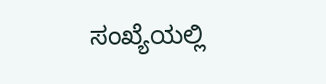ಸಂಖ್ಯೆಯಲ್ಲಿ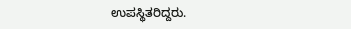ಉಪಸ್ಥಿತರಿದ್ದರು.